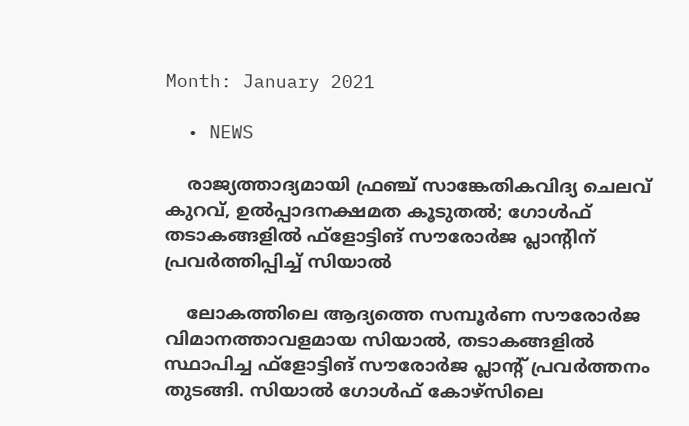Month: January 2021

  • NEWS

    രാജ്യത്താദ്യമായി ഫ്രഞ്ച് സാങ്കേതികവിദ്യ ചെലവ് കുറവ്, ഉൽപ്പാദനക്ഷമത കൂടുതൽ; ഗോൾഫ് തടാകങ്ങളിൽ ഫ്‌ളോട്ടിങ് സൗരോർജ പ്ലാന്റിന് പ്രവർത്തിപ്പിച്ച് സിയാൽ

    ലോകത്തിലെ ആദ്യത്തെ സമ്പൂർണ സൗരോർജ വിമാനത്താവളമായ സിയാൽ, തടാകങ്ങളിൽ സ്ഥാപിച്ച ഫ്‌ളോട്ടിങ് സൗരോർജ പ്ലാന്റ് പ്രവർത്തനം തുടങ്ങി. സിയാൽ ഗോൾഫ് കോഴ്‌സിലെ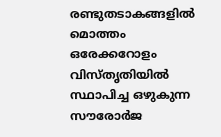രണ്ടുതടാകങ്ങളിൽ മൊത്തം ഒരേക്കറോളം വിസ്തൃതിയിൽ സ്ഥാപിച്ച ഒഴുകുന്ന സൗരോർജ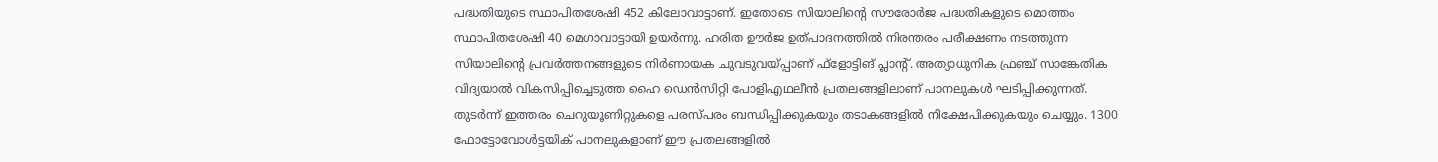പദ്ധതിയുടെ സ്ഥാപിതശേഷി 452 കിലോവാട്ടാണ്. ഇതോടെ സിയാലിന്റെ സൗരോർജ പദ്ധതികളുടെ മൊത്തം സ്ഥാപിതശേഷി 40 മെഗാവാട്ടായി ഉയർന്നു. ഹരിത ഊർജ ഉത്പാദനത്തിൽ നിരന്തരം പരീക്ഷണം നടത്തുന്ന സിയാലിന്റെ പ്രവർത്തനങ്ങളുടെ നിർണായക ചുവടുവയ്പ്പാണ് ഫ്‌ളോട്ടിങ് പ്ലാന്റ്. അത്യാധുനിക ഫ്രഞ്ച് സാങ്കേതിക വിദ്യയാൽ വികസിപ്പിച്ചെടുത്ത ഹൈ ഡെൻസിറ്റി പോളിഎഥലീൻ പ്രതലങ്ങളിലാണ് പാനലുകൾ ഘടിപ്പിക്കുന്നത്. തുടർന്ന് ഇത്തരം ചെറുയൂണിറ്റുകളെ പരസ്പരം ബന്ധിപ്പിക്കുകയും തടാകങ്ങളിൽ നിക്ഷേപിക്കുകയും ചെയ്യും. 1300 ഫോട്ടോവോൾട്ടയിക് പാനലുകളാണ് ഈ പ്രതലങ്ങളിൽ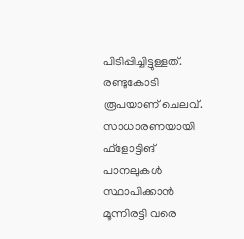പിടിപ്പിച്ചിട്ടുള്ളത്. രണ്ടുകോടി രൂപയാണ് ചെലവ്. സാധാരണയായി ഫ്‌ളോട്ടിങ് പാനലുകൾ സ്ഥാപിക്കാൻ മൂന്നിരട്ടി വരെ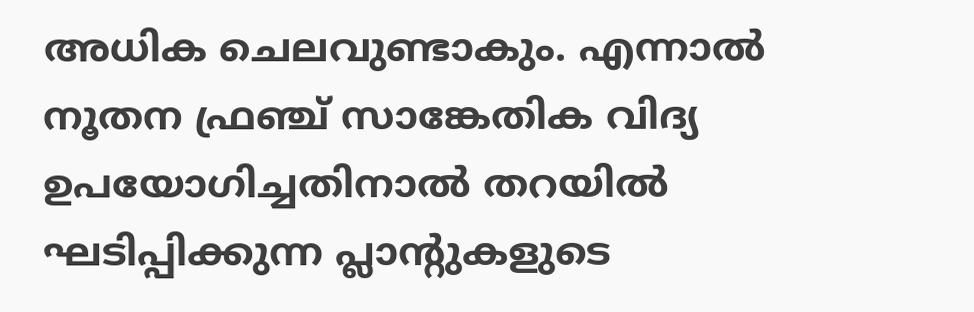അധിക ചെലവുണ്ടാകും. എന്നാൽ നൂതന ഫ്രഞ്ച് സാങ്കേതിക വിദ്യ ഉപയോഗിച്ചതിനാൽ തറയിൽ ഘടിപ്പിക്കുന്ന പ്ലാന്റുകളുടെ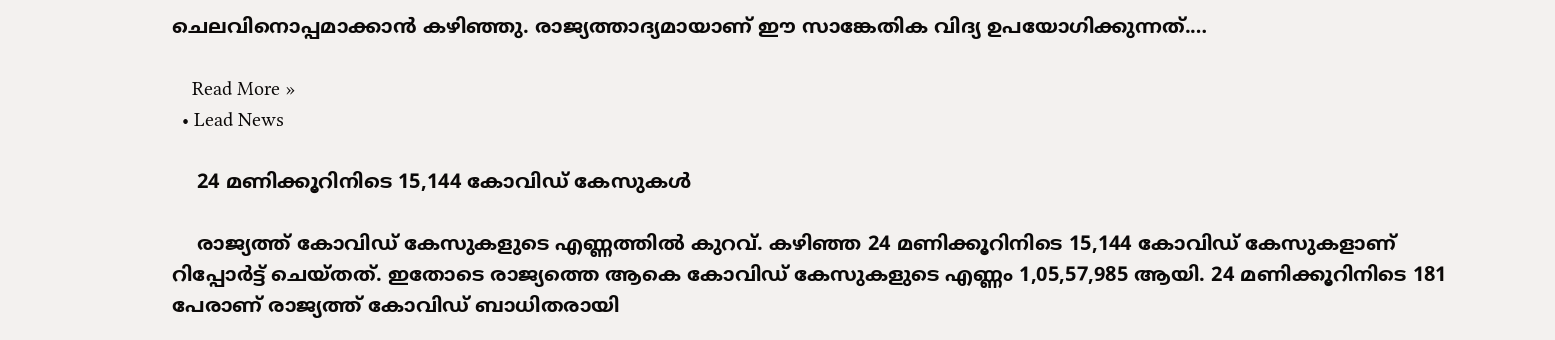ചെലവിനൊപ്പമാക്കാൻ കഴിഞ്ഞു. രാജ്യത്താദ്യമായാണ് ഈ സാങ്കേതിക വിദ്യ ഉപയോഗിക്കുന്നത്.…

    Read More »
  • Lead News

    24 മണിക്കൂറിനിടെ 15,144 കോവിഡ് കേസുകള്‍

    രാജ്യത്ത് കോവിഡ് കേസുകളുടെ എണ്ണത്തില്‍ കുറവ്. കഴിഞ്ഞ 24 മണിക്കൂറിനിടെ 15,144 കോവിഡ് കേസുകളാണ് റിപ്പോര്‍ട്ട് ചെയ്തത്. ഇതോടെ രാജ്യത്തെ ആകെ കോവിഡ് കേസുകളുടെ എണ്ണം 1,05,57,985 ആയി. 24 മണിക്കൂറിനിടെ 181 പേരാണ് രാജ്യത്ത് കോവിഡ് ബാധിതരായി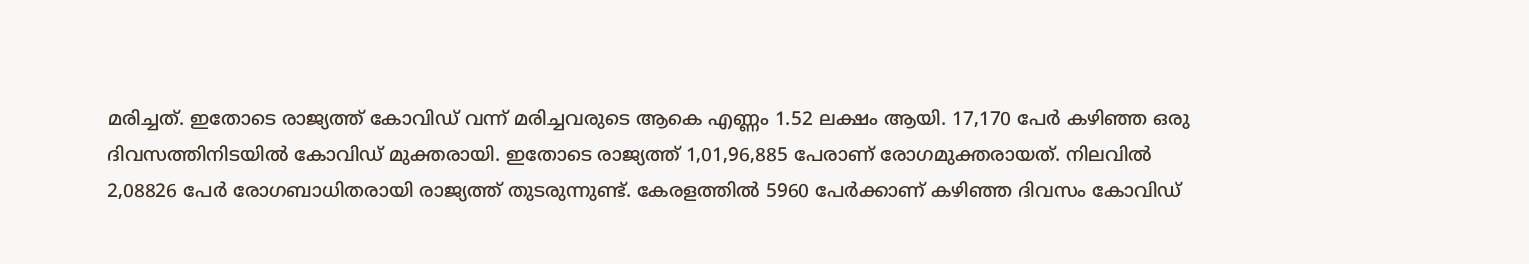മരിച്ചത്. ഇതോടെ രാജ്യത്ത് കോവിഡ് വന്ന് മരിച്ചവരുടെ ആകെ എണ്ണം 1.52 ലക്ഷം ആയി. 17,170 പേര്‍ കഴിഞ്ഞ ഒരു ദിവസത്തിനിടയില്‍ കോവിഡ് മുക്തരായി. ഇതോടെ രാജ്യത്ത് 1,01,96,885 പേരാണ് രോഗമുക്തരായത്. നിലവില്‍ 2,08826 പേര്‍ രോഗബാധിതരായി രാജ്യത്ത് തുടരുന്നുണ്ട്. കേരളത്തില്‍ 5960 പേര്‍ക്കാണ് കഴിഞ്ഞ ദിവസം കോവിഡ്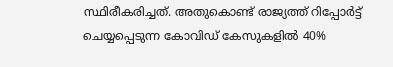സ്ഥിരീകരിച്ചത്. അതുകൊണ്ട് രാജ്യത്ത് റിപ്പോര്‍ട്ട് ചെയ്യപ്പെടുന്ന കോവിഡ് കേസുകളില്‍ 40%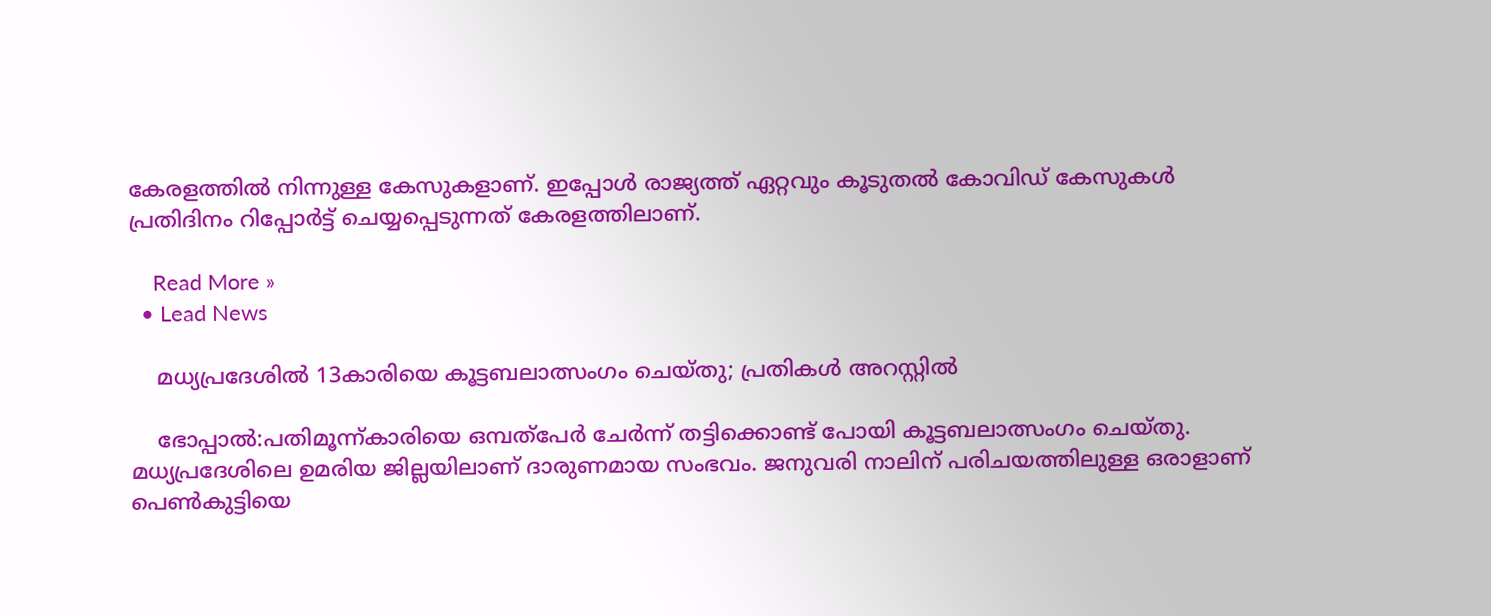കേരളത്തില്‍ നിന്നുള്ള കേസുകളാണ്. ഇപ്പോള്‍ രാജ്യത്ത് ഏറ്റവും കൂടുതല്‍ കോവിഡ് കേസുകള്‍ പ്രതിദിനം റിപ്പോര്‍ട്ട് ചെയ്യപ്പെടുന്നത് കേരളത്തിലാണ്.

    Read More »
  • Lead News

    മധ്യപ്രദേശില്‍ 13കാരിയെ കൂട്ടബലാത്സംഗം ചെയ്തു; പ്രതികള്‍ അറസ്റ്റില്‍

    ഭോപ്പാല്‍:പതിമൂന്ന്കാരിയെ ഒമ്പത്‌പേര്‍ ചേര്‍ന്ന് തട്ടിക്കൊണ്ട് പോയി കൂട്ടബലാത്സംഗം ചെയ്തു. മധ്യപ്രദേശിലെ ഉമരിയ ജില്ലയിലാണ് ദാരുണമായ സംഭവം. ജനുവരി നാലിന് പരിചയത്തിലുള്ള ഒരാളാണ് പെണ്‍കുട്ടിയെ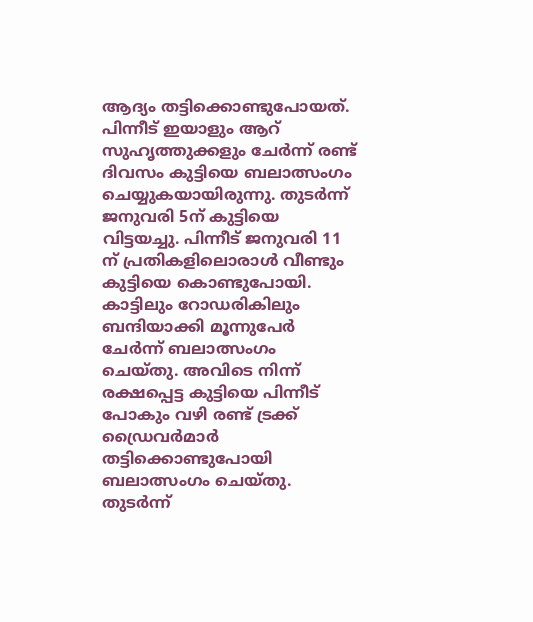ആദ്യം തട്ടിക്കൊണ്ടുപോയത്. പിന്നീട് ഇയാളും ആറ് സുഹൃത്തുക്കളും ചേര്‍ന്ന് രണ്ട് ദിവസം കുട്ടിയെ ബലാത്സംഗം ചെയ്യുകയായിരുന്നു. തുടര്‍ന്ന് ജനുവരി 5ന് കുട്ടിയെ വിട്ടയച്ചു. പിന്നീട് ജനുവരി 11 ന് പ്രതികളിലൊരാള്‍ വീണ്ടും കുട്ടിയെ കൊണ്ടുപോയി. കാട്ടിലും റോഡരികിലും ബന്ദിയാക്കി മൂന്നുപേര്‍ ചേര്‍ന്ന് ബലാത്സംഗം ചെയ്തു. അവിടെ നിന്ന് രക്ഷപ്പെട്ട കുട്ടിയെ പിന്നീട് പോകും വഴി രണ്ട് ട്രക്ക് ഡ്രൈവര്‍മാര്‍ തട്ടിക്കൊണ്ടുപോയി ബലാത്സംഗം ചെയ്തു. തുടര്‍ന്ന്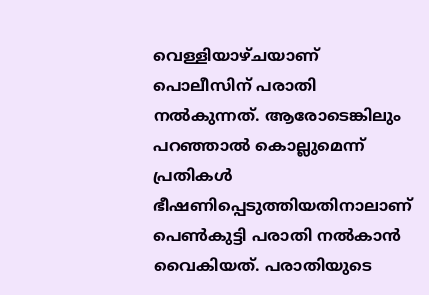വെള്ളിയാഴ്ചയാണ് പൊലീസിന് പരാതി നല്‍കുന്നത്. ആരോടെങ്കിലും പറഞ്ഞാല്‍ കൊല്ലുമെന്ന് പ്രതികള്‍ ഭീഷണിപ്പെടുത്തിയതിനാലാണ് പെണ്‍കുട്ടി പരാതി നല്‍കാന്‍ വൈകിയത്. പരാതിയുടെ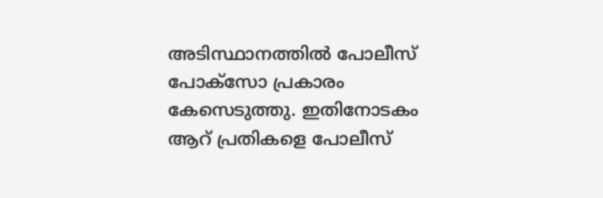അടിസ്ഥാനത്തില്‍ പോലീസ് പോക്സോ പ്രകാരം കേസെടുത്തു. ഇതിനോടകം ആറ് പ്രതികളെ പോലീസ്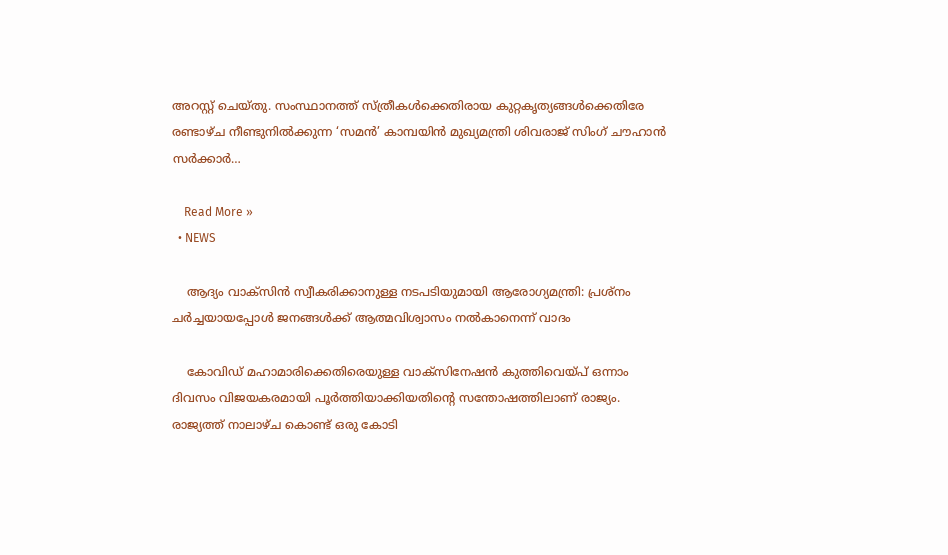അറസ്റ്റ് ചെയ്തു. സംസ്ഥാനത്ത് സ്ത്രീകള്‍ക്കെതിരായ കുറ്റകൃത്യങ്ങള്‍ക്കെതിരേ രണ്ടാഴ്ച നീണ്ടുനില്‍ക്കുന്ന ‘സമന്‍’ കാമ്പയിന്‍ മുഖ്യമന്ത്രി ശിവരാജ് സിംഗ് ചൗഹാന്‍ സര്‍ക്കാര്‍…

    Read More »
  • NEWS

    ആദ്യം വാക്‌സിന്‍ സ്വീകരിക്കാനുള്ള നടപടിയുമായി ആരോഗ്യമന്ത്രി: പ്രശ്‌നം ചര്‍ച്ചയായപ്പോള്‍ ജനങ്ങള്‍ക്ക് ആത്മവിശ്വാസം നല്‍കാനെന്ന് വാദം

    കോവിഡ് മഹാമാരിക്കെതിരെയുള്ള വാക്‌സിനേഷന്‍ കുത്തിവെയ്പ് ഒന്നാം ദിവസം വിജയകരമായി പൂര്‍ത്തിയാക്കിയതിന്റെ സന്തോഷത്തിലാണ് രാജ്യം. രാജ്യത്ത് നാലാഴ്ച കൊണ്ട് ഒരു കോടി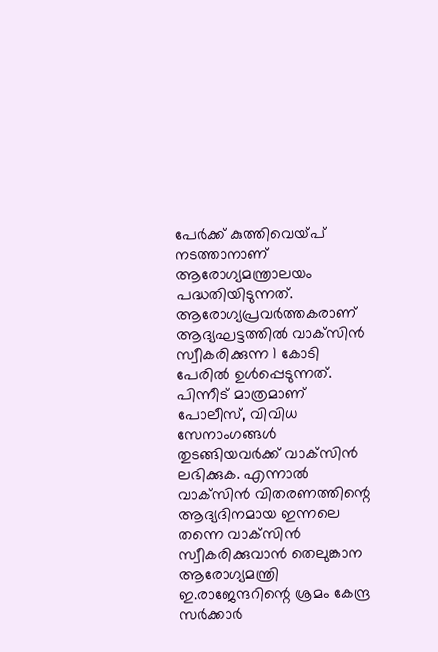പേര്‍ക്ക് കുത്തിവെയ്പ് നടത്താനാണ് ആരോഗ്യമന്ത്രാലയം പദ്ധതിയിടുന്നത്. ആരോഗ്യപ്രവര്‍ത്തകരാണ് ആദ്യഘട്ടത്തില്‍ വാക്‌സിന്‍ സ്വീകരിക്കുന്ന 1 കോടി പേരില്‍ ഉള്‍പ്പെടുന്നത്. പിന്നീട് മാത്രമാണ് പോലീസ്, വിവിധ സേനാംഗങ്ങള്‍ തുടങ്ങിയവര്‍ക്ക് വാക്‌സിന്‍ ലഭിക്കുക. എന്നാല്‍ വാക്‌സിന്‍ വിതരണത്തിന്റെ ആദ്യദിനമായ ഇന്നലെ തന്നെ വാക്‌സിന്‍ സ്വീകരിക്കുവാന്‍ തെലുങ്കാന ആരോഗ്യമന്ത്രി ഇ.രാജേന്ദറിന്റെ ശ്രമം കേന്ദ്ര സര്‍ക്കാര്‍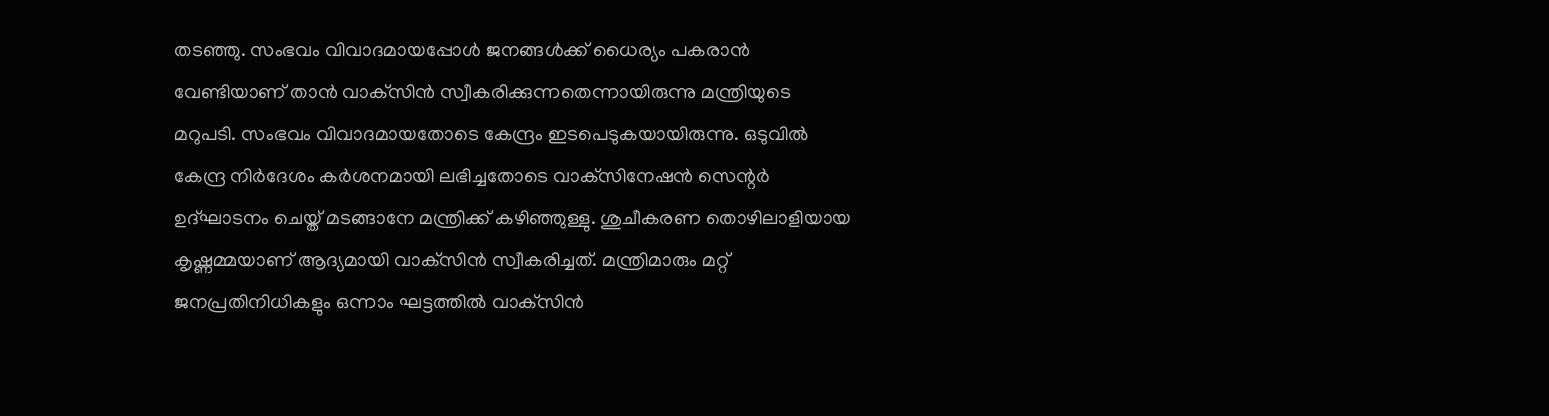തടഞ്ഞു. സംഭവം വിവാദമായപ്പോള്‍ ജനങ്ങള്‍ക്ക് ധൈര്യം പകരാന്‍ വേണ്ടിയാണ് താന്‍ വാക്‌സിന്‍ സ്വീകരിക്കുന്നതെന്നായിരുന്നു മന്ത്രിയുടെ മറുപടി. സംഭവം വിവാദമായതോടെ കേന്ദ്രം ഇടപെടുകയായിരുന്നു. ഒടുവില്‍ കേന്ദ്ര നിര്‍ദേശം കര്‍ശനമായി ലഭിച്ചതോടെ വാക്‌സിനേഷന്‍ സെന്റര്‍ ഉദ്ഘാടനം ചെയ്ത് മടങ്ങാനേ മന്ത്രിക്ക് കഴിഞ്ഞുള്ളു. ശുചീകരണ തൊഴിലാളിയായ കൃഷ്ണമ്മയാണ് ആദ്യമായി വാക്‌സിന്‍ സ്വീകരിച്ചത്. മന്ത്രിമാരും മറ്റ് ജനപ്രതിനിധികളും ഒന്നാം ഘട്ടത്തില്‍ വാക്‌സിന്‍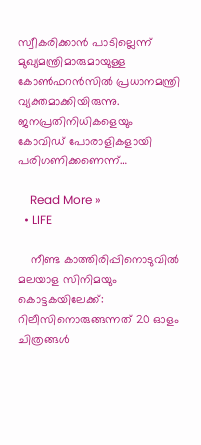സ്വീകരിക്കാന്‍ പാടില്ലെന്ന് മുഖ്യമന്ത്രിമാരുമായുള്ള കോണ്‍ഫറന്‍സില്‍ പ്രധാനമന്ത്രി വ്യക്തമാക്കിയിരുന്നു. ജനപ്രതിനിധികളെയും കോവിഡ് പോരാളികളായി പരിഗണിക്കണെന്ന്…

    Read More »
  • LIFE

    നീണ്ട കാത്തിരിപ്പിനൊടുവില്‍ മലയാള സിനിമയും കൊട്ടകയിലേക്ക്: റിലീസിനൊരുങ്ങന്നത് 20 ഓളം ചിത്രങ്ങള്‍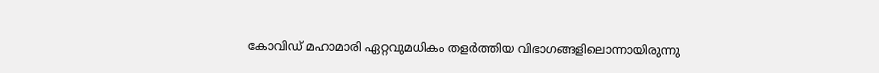കോവിഡ് മഹാമാരി ഏറ്റവുമധികം തളര്‍ത്തിയ വിഭാഗങ്ങളിലൊന്നായിരുന്നു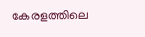കേരളത്തിലെ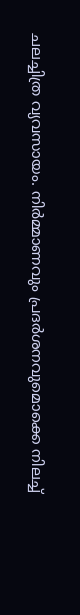ചലച്ചിത്ര വ്യവസായം. നിര്‍മ്മാണവും പ്രദര്‍ശനവുമൊക്കെ നിലച്ച്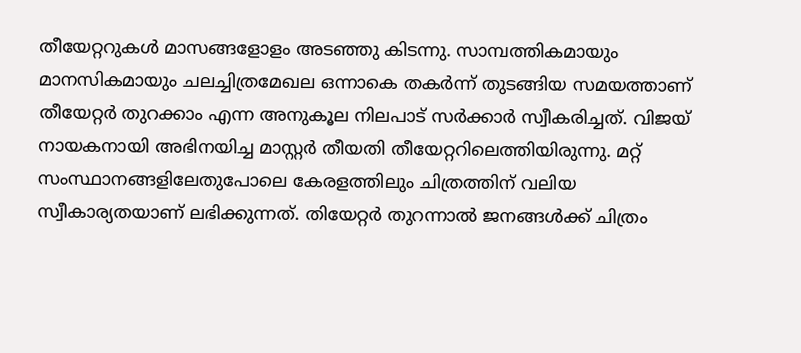തീയേറ്ററുകള്‍ മാസങ്ങളോളം അടഞ്ഞു കിടന്നു. സാമ്പത്തികമായും മാനസികമായും ചലച്ചിത്രമേഖല ഒന്നാകെ തകര്‍ന്ന് തുടങ്ങിയ സമയത്താണ് തീയേറ്റര്‍ തുറക്കാം എന്ന അനുകൂല നിലപാട് സര്‍ക്കാര്‍ സ്വീകരിച്ചത്. വിജയ് നായകനായി അഭിനയിച്ച മാസ്റ്റര്‍ തീയതി തീയേറ്ററിലെത്തിയിരുന്നു. മറ്റ് സംസ്ഥാനങ്ങളിലേതുപോലെ കേരളത്തിലും ചിത്രത്തിന് വലിയ സ്വീകാര്യതയാണ് ലഭിക്കുന്നത്. തിയേറ്റര്‍ തുറന്നാല്‍ ജനങ്ങള്‍ക്ക് ചിത്രം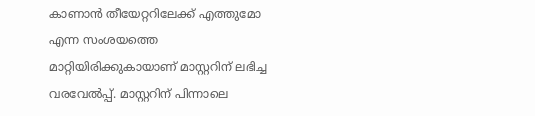കാണാന്‍ തീയേറ്ററിലേക്ക് എത്തുമോ എന്ന സംശയത്തെ മാറ്റിയിരിക്കുകായാണ് മാസ്റ്ററിന് ലഭിച്ച വരവേല്‍പ്പ്. മാസ്റ്ററിന് പിന്നാലെ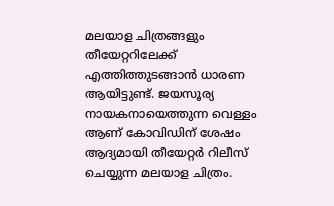മലയാള ചിത്രങ്ങളും തീയേറ്ററിലേക്ക് എത്തിത്തുടങ്ങാന്‍ ധാരണ ആയിട്ടുണ്ട്. ജയസൂര്യ നായകനായെത്തുന്ന വെള്ളം ആണ് കോവിഡിന് ശേഷം ആദ്യമായി തീയേറ്റര്‍ റിലീസ് ചെയ്യുന്ന മലയാള ചിത്രം.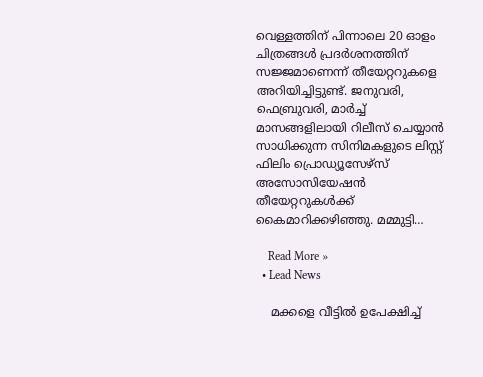വെള്ളത്തിന് പിന്നാലെ 20 ഓളം ചിത്രങ്ങള്‍ പ്രദര്‍ശനത്തിന് സജ്ജമാണെന്ന് തീയേറ്ററുകളെ അറിയിച്ചിട്ടുണ്ട്. ജനുവരി, ഫെബ്രുവരി, മാര്‍ച്ച് മാസങ്ങളിലായി റിലീസ് ചെയ്യാന്‍ സാധിക്കുന്ന സിനിമകളുടെ ലിസ്റ്റ് ഫിലിം പ്രൊഡ്യൂസേഴ്‌സ് അസോസിയേഷന്‍ തീയേറ്ററുകള്‍ക്ക് കൈമാറിക്കഴിഞ്ഞു. മമ്മുട്ടി…

    Read More »
  • Lead News

    മക്കളെ വീട്ടിൽ ഉപേക്ഷിച്ച്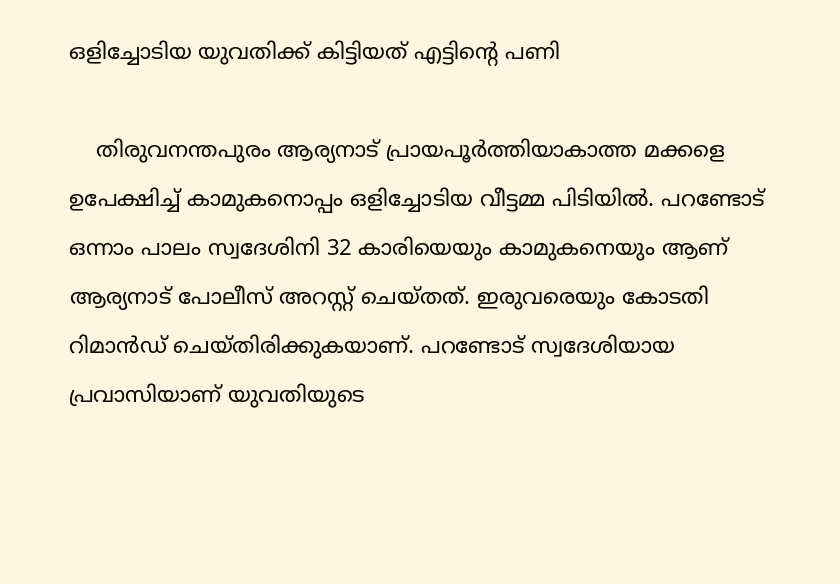ഒളിച്ചോടിയ യുവതിക്ക് കിട്ടിയത് എട്ടിന്റെ പണി

    തിരുവനന്തപുരം ആര്യനാട് പ്രായപൂർത്തിയാകാത്ത മക്കളെ ഉപേക്ഷിച്ച് കാമുകനൊപ്പം ഒളിച്ചോടിയ വീട്ടമ്മ പിടിയിൽ. പറണ്ടോട് ഒന്നാം പാലം സ്വദേശിനി 32 കാരിയെയും കാമുകനെയും ആണ് ആര്യനാട് പോലീസ് അറസ്റ്റ് ചെയ്തത്. ഇരുവരെയും കോടതി റിമാൻഡ് ചെയ്തിരിക്കുകയാണ്. പറണ്ടോട് സ്വദേശിയായ പ്രവാസിയാണ് യുവതിയുടെ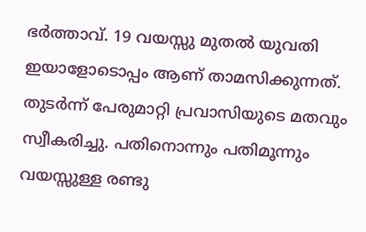ഭർത്താവ്. 19 വയസ്സു മുതൽ യുവതി ഇയാളോടൊപ്പം ആണ് താമസിക്കുന്നത്. തുടർന്ന് പേരുമാറ്റി പ്രവാസിയുടെ മതവും സ്വീകരിച്ചു. പതിനൊന്നും പതിമൂന്നും വയസ്സുള്ള രണ്ടു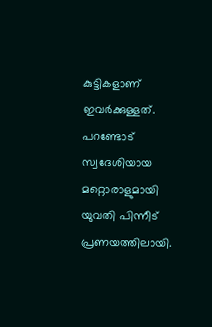കുട്ടികളാണ് ഇവർക്കുള്ളത്. പറണ്ടോട് സ്വദേശിയായ മറ്റൊരാളുമായി യുവതി പിന്നീട് പ്രണയത്തിലായി.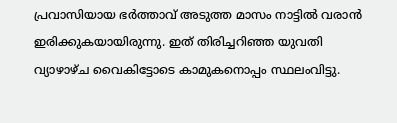പ്രവാസിയായ ഭർത്താവ് അടുത്ത മാസം നാട്ടിൽ വരാൻ ഇരിക്കുകയായിരുന്നു. ഇത് തിരിച്ചറിഞ്ഞ യുവതി വ്യാഴാഴ്ച വൈകിട്ടോടെ കാമുകനൊപ്പം സ്ഥലംവിട്ടു.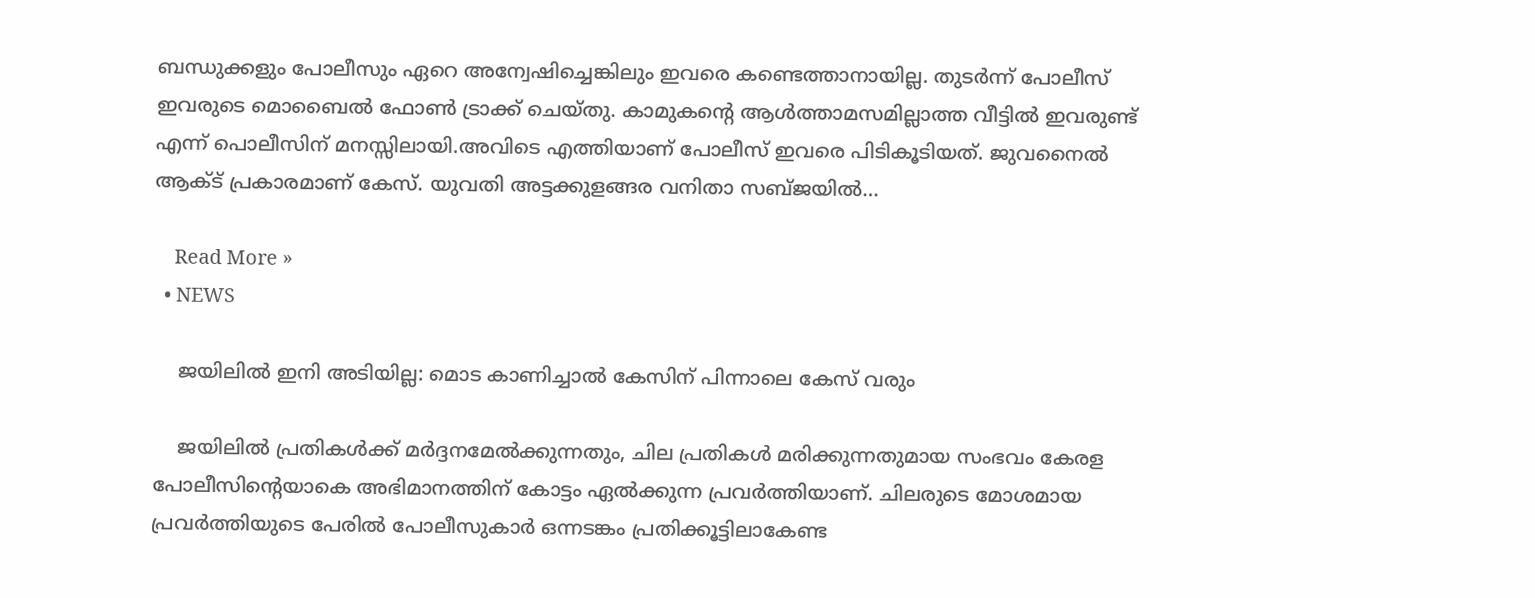ബന്ധുക്കളും പോലീസും ഏറെ അന്വേഷിച്ചെങ്കിലും ഇവരെ കണ്ടെത്താനായില്ല. തുടർന്ന് പോലീസ് ഇവരുടെ മൊബൈൽ ഫോൺ ട്രാക്ക് ചെയ്തു. കാമുകന്റെ ആൾത്താമസമില്ലാത്ത വീട്ടിൽ ഇവരുണ്ട് എന്ന് പൊലീസിന് മനസ്സിലായി.അവിടെ എത്തിയാണ് പോലീസ് ഇവരെ പിടികൂടിയത്. ജുവനൈൽ ആക്ട് പ്രകാരമാണ് കേസ്. യുവതി അട്ടക്കുളങ്ങര വനിതാ സബ്ജയിൽ…

    Read More »
  • NEWS

    ജയിലില്‍ ഇനി അടിയില്ല: മൊട കാണിച്ചാല്‍ കേസിന് പിന്നാലെ കേസ് വരും

    ജയിലില്‍ പ്രതികള്‍ക്ക് മര്‍ദ്ദനമേല്‍ക്കുന്നതും, ചില പ്രതികള്‍ മരിക്കുന്നതുമായ സംഭവം കേരള പോലീസിന്റെയാകെ അഭിമാനത്തിന് കോട്ടം ഏല്‍ക്കുന്ന പ്രവര്‍ത്തിയാണ്. ചിലരുടെ മോശമായ പ്രവര്‍ത്തിയുടെ പേരില്‍ പോലീസുകാര്‍ ഒന്നടങ്കം പ്രതിക്കൂട്ടിലാകേണ്ട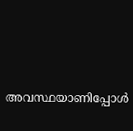അവസ്ഥയാണിപ്പോള്‍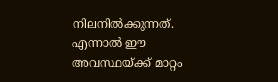നിലനില്‍ക്കുന്നത്. എന്നാല്‍ ഈ അവസ്ഥയ്ക്ക് മാറ്റം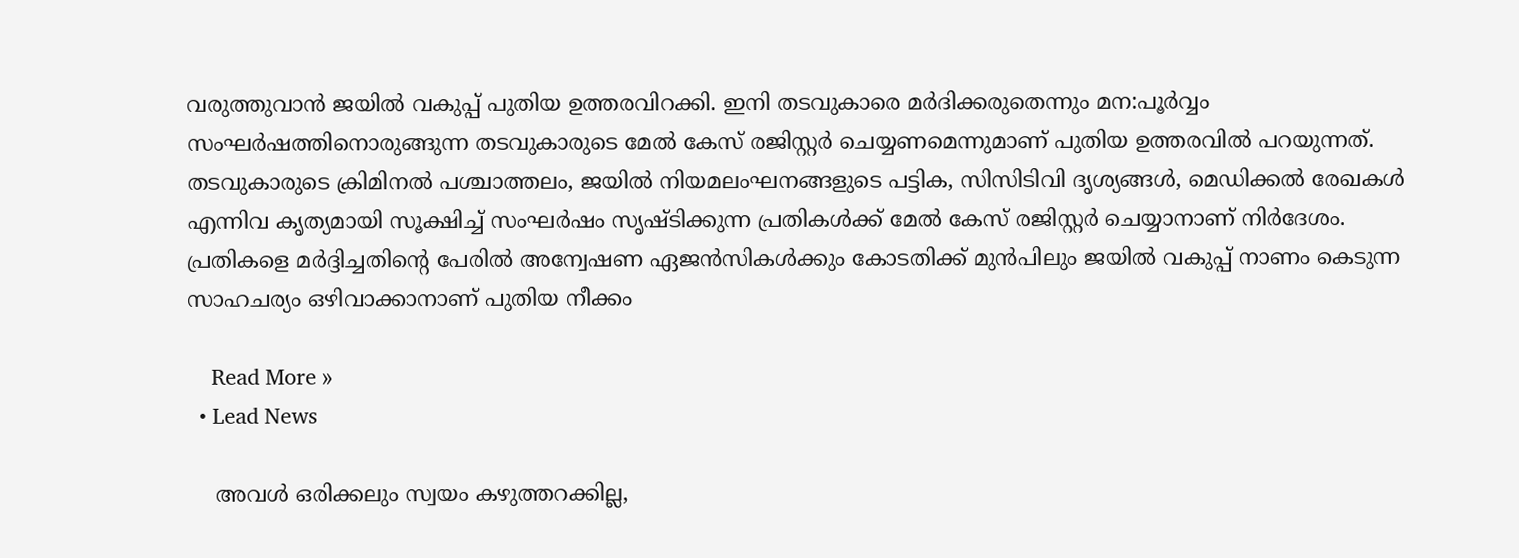വരുത്തുവാന്‍ ജയില്‍ വകുപ്പ് പുതിയ ഉത്തരവിറക്കി. ഇനി തടവുകാരെ മര്‍ദിക്കരുതെന്നും മന:പൂര്‍വ്വം സംഘര്‍ഷത്തിനൊരുങ്ങുന്ന തടവുകാരുടെ മേല്‍ കേസ് രജിസ്റ്റര്‍ ചെയ്യണമെന്നുമാണ് പുതിയ ഉത്തരവില്‍ പറയുന്നത്. തടവുകാരുടെ ക്രിമിനല്‍ പശ്ചാത്തലം, ജയില്‍ നിയമലംഘനങ്ങളുടെ പട്ടിക, സിസിടിവി ദൃശ്യങ്ങള്‍, മെഡിക്കല്‍ രേഖകള്‍ എന്നിവ കൃത്യമായി സൂക്ഷിച്ച് സംഘര്‍ഷം സൃഷ്ടിക്കുന്ന പ്രതികള്‍ക്ക് മേല്‍ കേസ് രജിസ്റ്റര്‍ ചെയ്യാനാണ് നിര്‍ദേശം. പ്രതികളെ മര്‍ദ്ദിച്ചതിന്റെ പേരില്‍ അന്വേഷണ ഏജന്‍സികള്‍ക്കും കോടതിക്ക് മുന്‍പിലും ജയില്‍ വകുപ്പ് നാണം കെടുന്ന സാഹചര്യം ഒഴിവാക്കാനാണ് പുതിയ നീക്കം

    Read More »
  • Lead News

    അവൾ ഒരിക്കലും സ്വയം കഴുത്തറക്കില്ല,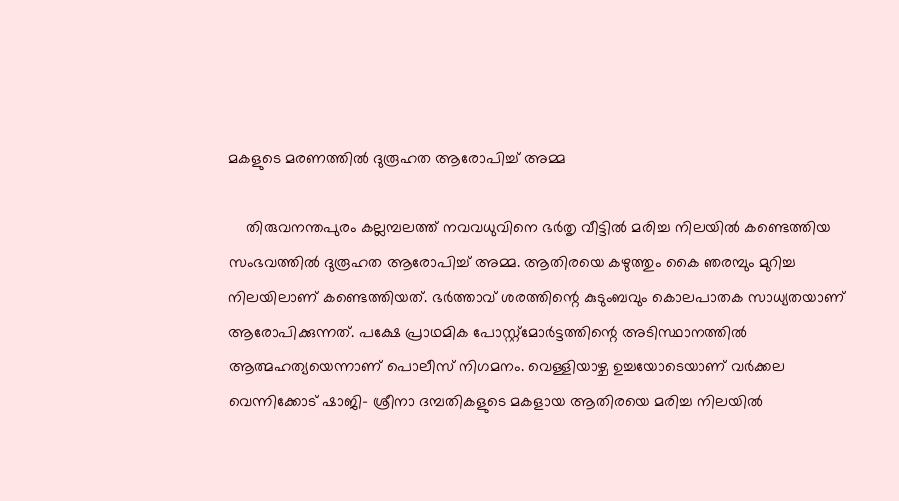മകളുടെ മരണത്തിൽ ദുരൂഹത ആരോപിച്ച് അമ്മ

    തിരുവനന്തപുരം കല്ലമ്പലത്ത് നവവധുവിനെ ഭർതൃ വീട്ടിൽ മരിച്ച നിലയിൽ കണ്ടെത്തിയ സംഭവത്തിൽ ദുരൂഹത ആരോപിച്ച് അമ്മ. ആതിരയെ കഴുത്തും കൈ ഞരമ്പും മുറിച്ച നിലയിലാണ് കണ്ടെത്തിയത്. ഭർത്താവ് ശരത്തിന്റെ കുടുംബവും കൊലപാതക സാധ്യതയാണ് ആരോപിക്കുന്നത്. പക്ഷേ പ്രാഥമിക പോസ്റ്റ്മോർട്ടത്തിന്റെ അടിസ്ഥാനത്തിൽ ആത്മഹത്യയെന്നാണ് പൊലീസ് നിഗമനം. വെള്ളിയാഴ്ച ഉച്ചയോടെയാണ് വർക്കല വെന്നിക്കോട് ഷാജി- ശ്രീനാ ദമ്പതികളുടെ മകളായ ആതിരയെ മരിച്ച നിലയിൽ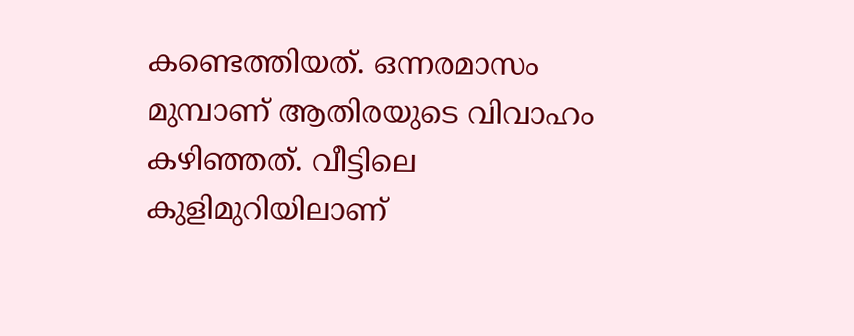കണ്ടെത്തിയത്. ഒന്നരമാസം മുമ്പാണ് ആതിരയുടെ വിവാഹം കഴിഞ്ഞത്. വീട്ടിലെ കുളിമുറിയിലാണ്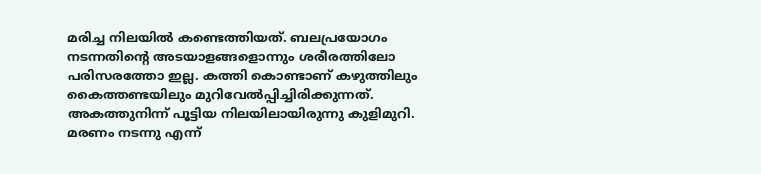മരിച്ച നിലയിൽ കണ്ടെത്തിയത്. ബലപ്രയോഗം നടന്നതിന്റെ അടയാളങ്ങളൊന്നും ശരീരത്തിലോ പരിസരത്തോ ഇല്ല. കത്തി കൊണ്ടാണ് കഴുത്തിലും കൈത്തണ്ടയിലും മുറിവേൽപ്പിച്ചിരിക്കുന്നത്. അകത്തുനിന്ന് പൂട്ടിയ നിലയിലായിരുന്നു കുളിമുറി. മരണം നടന്നു എന്ന്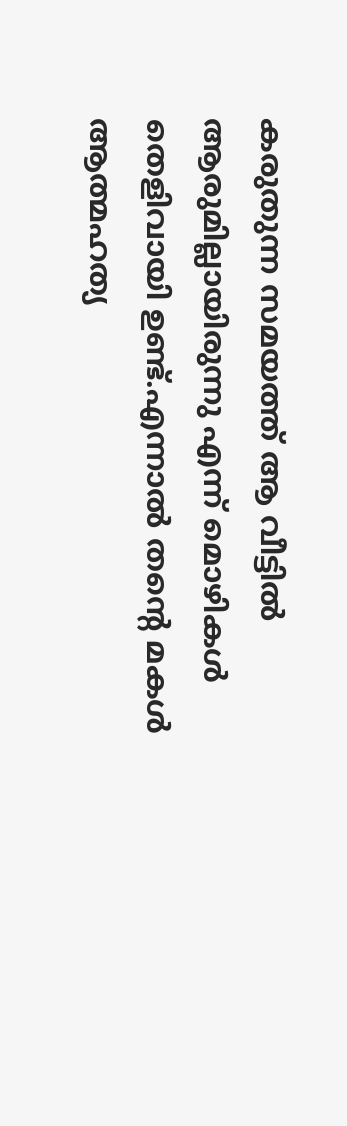കരുതുന്ന സമയത്ത് ആ വീട്ടിൽ ആരുമില്ലായിരുന്നു എന്ന് മൊഴികൾ തെളിവായി ഉണ്ട്.എന്നാൽ തന്റെ മകൾ ആത്മഹത്യ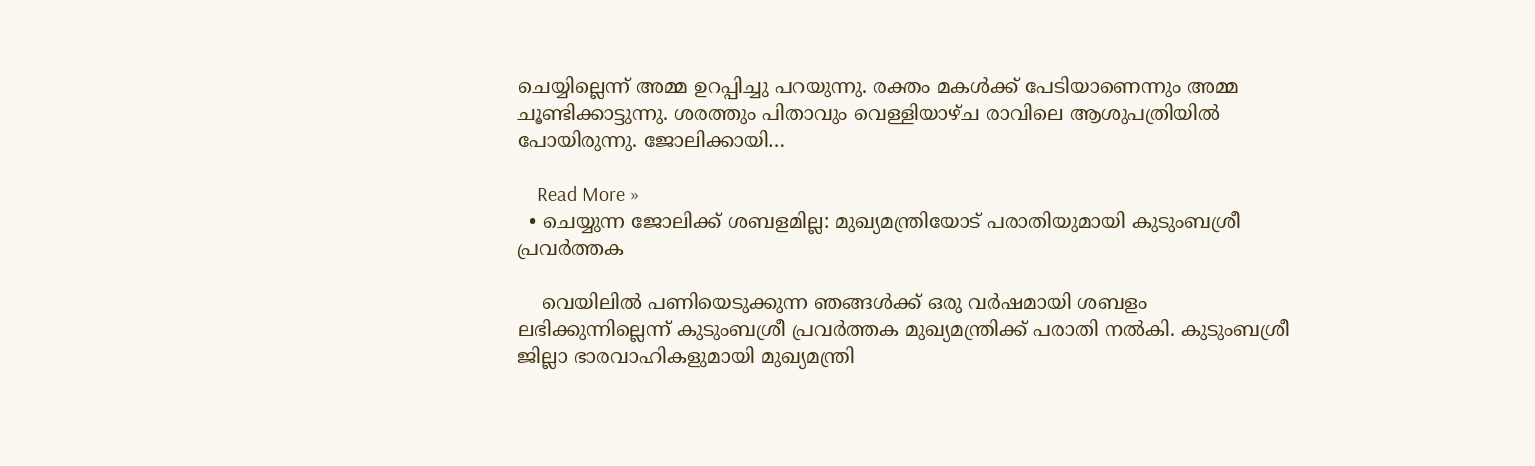ചെയ്യില്ലെന്ന് അമ്മ ഉറപ്പിച്ചു പറയുന്നു. രക്തം മകൾക്ക് പേടിയാണെന്നും അമ്മ ചൂണ്ടിക്കാട്ടുന്നു. ശരത്തും പിതാവും വെള്ളിയാഴ്ച രാവിലെ ആശുപത്രിയിൽ പോയിരുന്നു. ജോലിക്കായി…

    Read More »
  • ചെയ്യുന്ന ജോലിക്ക് ശബളമില്ല: മുഖ്യമന്ത്രിയോട് പരാതിയുമായി കുടുംബശ്രീ പ്രവര്‍ത്തക

    വെയിലില്‍ പണിയെടുക്കുന്ന ഞങ്ങള്‍ക്ക് ഒരു വര്‍ഷമായി ശബളം ലഭിക്കുന്നില്ലെന്ന് കുടുംബശ്രീ പ്രവര്‍ത്തക മുഖ്യമന്ത്രിക്ക് പരാതി നല്‍കി. കുടുംബശ്രീ ജില്ലാ ഭാരവാഹികളുമായി മുഖ്യമന്ത്രി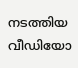നടത്തിയ വീഡിയോ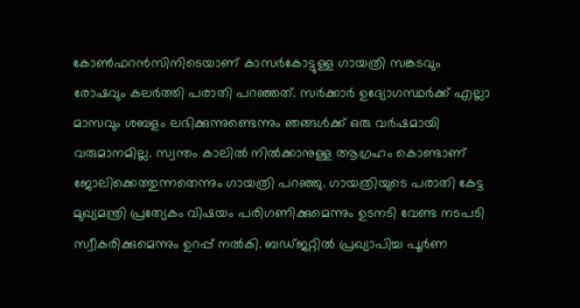കോണ്‍ഫറന്‍സിനിടെയാണ് കാസര്‍കോട്ടുള്ള ഗായത്രി സങ്കടവും രോഷവും കലര്‍ത്തി പരാതി പറഞ്ഞത്. സര്‍ക്കാര്‍ ഉദ്യോഗസ്ഥര്‍ക്ക് എല്ലാ മാസവും ശബളം ലഭിക്കുന്നുണ്ടെന്നും ഞങ്ങള്‍ക്ക് ഒരു വര്‍ഷമായി വരുമാനമില്ല. സ്വന്തം കാലില്‍ നില്‍ക്കാനുള്ള ആഗ്രഹം കൊണ്ടാണ് ജോലിക്കെത്തുന്നതെന്നും ഗായത്രി പറഞ്ഞു. ഗായത്രിയുടെ പരാതി കേട്ട മുഖ്യമന്ത്രി പ്രത്യേകം വിഷയം പരിഗണിക്കുമെന്നും ഉടനടി വേണ്ട നടപടി സ്വീകരിക്കുമെന്നും ഉറപ്പ് നല്‍കി. ബഡ്ജറ്റില്‍ പ്രഖ്യാപിച്ച പൂര്‍ണ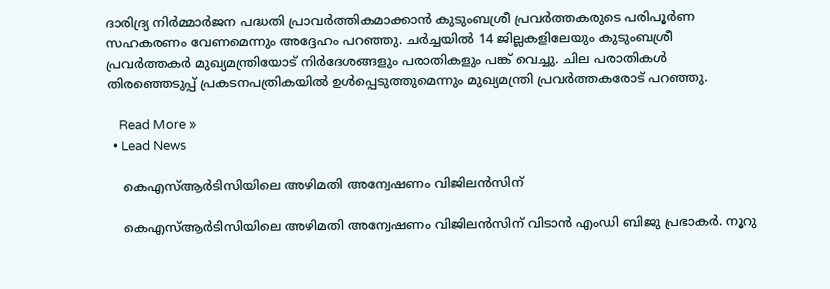ദാരിദ്ര്യ നിര്‍മ്മാര്‍ജന പദ്ധതി പ്രാവര്‍ത്തികമാക്കാന്‍ കുടുംബശ്രീ പ്രവര്‍ത്തകരുടെ പരിപൂര്‍ണ സഹകരണം വേണമെന്നും അദ്ദേഹം പറഞ്ഞു. ചര്‍ച്ചയില്‍ 14 ജില്ലകളിലേയും കുടുംബശ്രീ പ്രവര്‍ത്തകര്‍ മുഖ്യമന്ത്രിയോട് നിര്‍ദേശങ്ങളും പരാതികളും പങ്ക് വെച്ചു. ചില പരാതികള്‍ തിരഞ്ഞെടുപ്പ് പ്രകടനപത്രികയില്‍ ഉള്‍പ്പെടുത്തുമെന്നും മുഖ്യമന്ത്രി പ്രവര്‍ത്തകരോട് പറഞ്ഞു.

    Read More »
  • Lead News

    കെഎസ്ആർടിസിയിലെ അഴിമതി അന്വേഷണം വിജിലൻസിന്

    കെഎസ്ആർടിസിയിലെ അഴിമതി അന്വേഷണം വിജിലൻസിന് വിടാൻ എംഡി ബിജു പ്രഭാകർ. നൂറു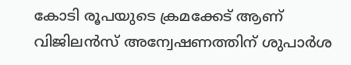കോടി രൂപയുടെ ക്രമക്കേട് ആണ് വിജിലൻസ് അന്വേഷണത്തിന് ശുപാർശ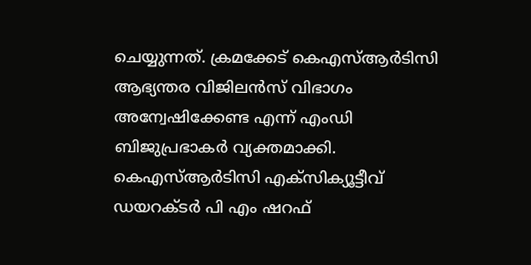ചെയ്യുന്നത്. ക്രമക്കേട് കെഎസ്ആർടിസി ആഭ്യന്തര വിജിലൻസ് വിഭാഗം അന്വേഷിക്കേണ്ട എന്ന് എംഡി ബിജുപ്രഭാകർ വ്യക്തമാക്കി. കെഎസ്ആർടിസി എക്സിക്യൂട്ടീവ് ഡയറക്ടർ പി എം ഷറഫ്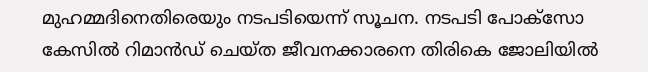മുഹമ്മദിനെതിരെയും നടപടിയെന്ന് സൂചന. നടപടി പോക്സോ കേസിൽ റിമാൻഡ് ചെയ്ത ജീവനക്കാരനെ തിരികെ ജോലിയിൽ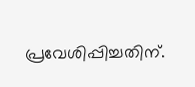പ്രവേശിപ്പിച്ചതിന്.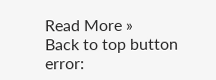Read More »
Back to top button
error: